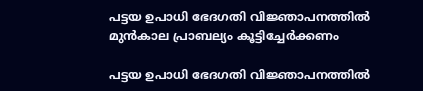പട്ടയ ഉപാധി ഭേദഗതി വിജ്ഞാപനത്തിൽ മുൻകാല പ്രാബല്യം കൂട്ടിച്ചേർക്കണം

പട്ടയ ഉപാധി ഭേദഗതി വിജ്ഞാപനത്തിൽ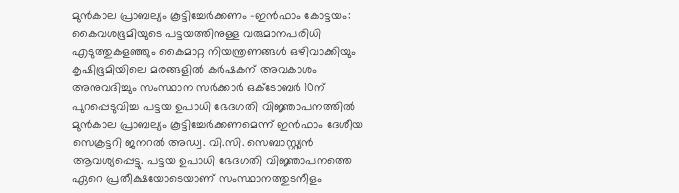മുൻകാല പ്രാബല്യം കൂട്ടിച്ചേർക്കണം -ഇൻഫാം കോട്ടയം: കൈവശഭൂമിയുടെ പട്ടയത്തിനുള്ള വരുമാനപരിധി എടുത്തുകളഞ്ഞും കൈമാറ്റ നിയന്ത്രണങ്ങൾ ഒഴിവാക്കിയും കൃഷിഭൂമിയിലെ മരങ്ങളിൽ കർഷകന് അവകാശം അനുവദിച്ചും സംസ്ഥാന സർക്കാർ ഒക്ടോബർ 10ന് പുറപ്പെടുവിച്ച പട്ടയ ഉപാധി ഭേദഗതി വിജ്ഞാപനത്തിൽ മുൻകാല പ്രാബല്യം കൂട്ടിച്ചേർക്കണമെന്ന് ഇൻഫാം ദേശീയ സെക്രട്ടറി ജനറൽ അഡ്വ. വി.സി. സെബാസ്റ്റ്യൻ ആവശ്യപ്പെട്ടു. പട്ടയ ഉപാധി ഭേദഗതി വിജ്ഞാപനത്തെ ഏറെ പ്രതീക്ഷയോടെയാണ് സംസ്ഥാനത്തുടനീളം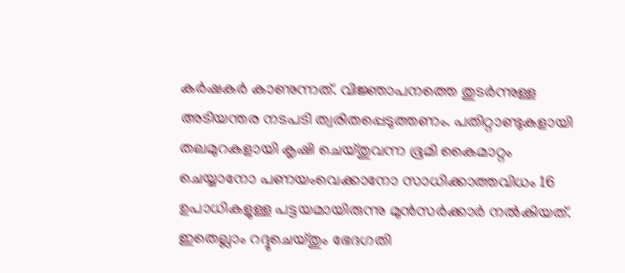കർഷകർ കാണുന്നത്. വിജ്ഞാപനത്തെ തുടർന്നുള്ള അടിയന്തര നടപടി ത്വരിതപ്പെടുത്തണം. പതിറ്റാണ്ടുകളായി തലമുറകളായി കൃഷി ചെയ്തുവന്ന ഭൂമി കൈമാറ്റം ചെയ്യാനോ പണയംവെക്കാനോ സാധിക്കാത്തവിധം 16 ഉപാധികളുള്ള പട്ടയമായിരുന്നു മുൻസർക്കാർ നൽകിയത്. ഇതെല്ലാം റദ്ദുചെയ്തും ഭേദഗതി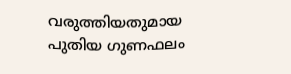വരുത്തിയതുമായ പുതിയ ഗുണഫലം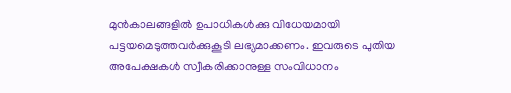മുൻകാലങ്ങളിൽ ഉപാധികൾക്കു വിധേയമായി പട്ടയമെടുത്തവർക്കുകൂടി ലഭ്യമാക്കണം. ഇവരുടെ പുതിയ അപേക്ഷകൾ സ്വീകരിക്കാനുള്ള സംവിധാനം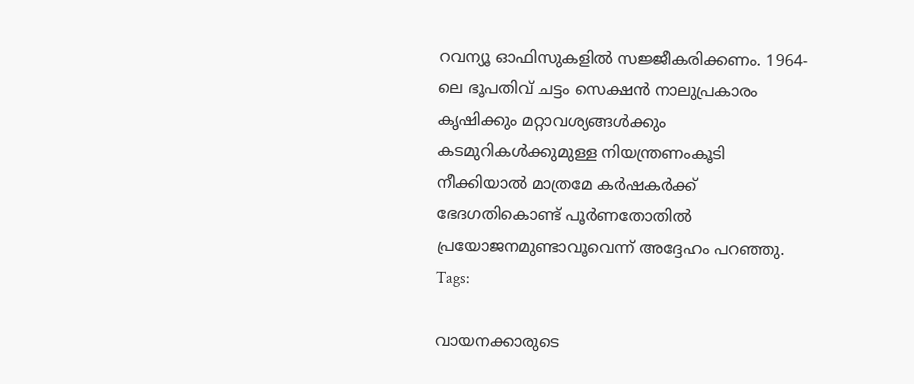റവന്യൂ ഓഫിസുകളിൽ സജ്ജീകരിക്കണം. 1964-ലെ ഭൂപതിവ് ചട്ടം സെക്ഷൻ നാലുപ്രകാരം കൃഷിക്കും മറ്റാവശ്യങ്ങൾക്കും കടമുറികൾക്കുമുള്ള നിയന്ത്രണംകൂടി നീക്കിയാൽ മാത്രമേ കർഷകർക്ക് ഭേദഗതികൊണ്ട് പൂർണതോതിൽ പ്രയോജനമുണ്ടാവൂവെന്ന് അദ്ദേഹം പറഞ്ഞു.
Tags:

വായനക്കാരുടെ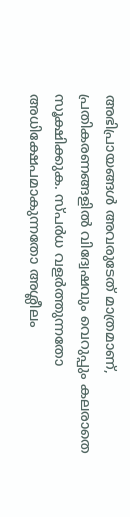അഭിപ്രായങ്ങള്‍ അവരുടേത് മാത്രമാണ്, പ്രതികരണങ്ങളിൽ വിദ്വേഷവും വെറുപ്പും കലരാതെ സൂക്ഷിക്കുക. സ്പർധ വളർത്തുന്നതോ അധിക്ഷേപമാകുന്നതോ അശ്ലീലം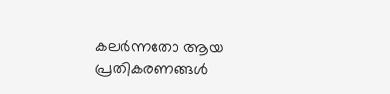കലർന്നതോ ആയ പ്രതികരണങ്ങൾ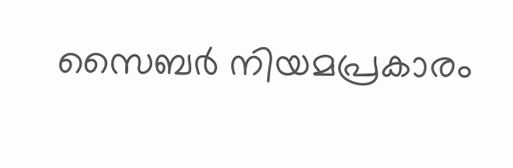സൈബർ നിയമപ്രകാരം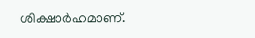ശിക്ഷാർഹമാണ്.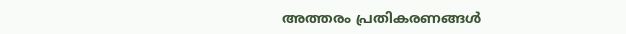അത്തരം പ്രതികരണങ്ങൾ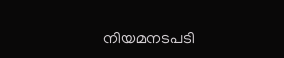നിയമനടപടി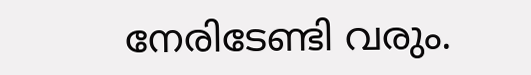നേരിടേണ്ടി വരും.